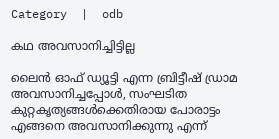Category  |  odb

കഥ അവസാനിച്ചിട്ടില്ല

ലൈൻ ഓഫ് ഡ്യൂട്ടി എന്ന ബ്രിട്ടീഷ് ഡ്രാമ അവസാനിച്ചപ്പോൾ, സംഘടിത കുറ്റകൃത്യങ്ങൾക്കെതിരായ പോരാട്ടം എങ്ങനെ അവസാനിക്കുന്നു എന്ന്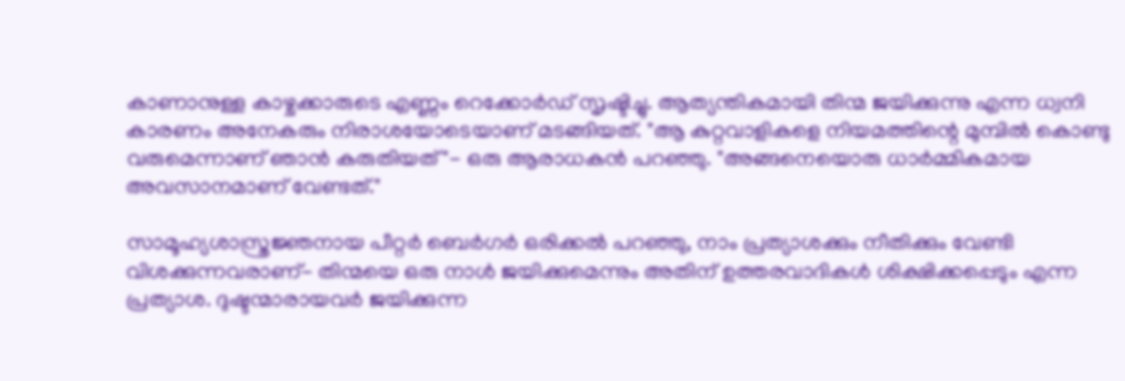കാണാനുള്ള കാഴ്ചക്കാരുടെ എണ്ണം റെക്കോർഡ് സൃഷ്ടിച്ചു. ആത്യന്തികമായി തിന്മ ജയിക്കുന്നു എന്ന ധ്വനി കാരണം അനേകരും നിരാശയോടെയാണ് മടങ്ങിയത്. "ആ കുറ്റവാളികളെ നിയമത്തിന്റെ മുമ്പിൽ കൊണ്ടു വരുമെന്നാണ് ഞാൻ കരുതിയത്"- ഒരു ആരാധകൻ പറഞ്ഞു. "അങ്ങനെയൊരു ധാർമ്മികമായ അവസാനമാണ് വേണ്ടത്."

സാമൂഹ്യശാസ്ത്രജ്ഞനായ പീറ്റർ ബെർഗർ ഒരിക്കൽ പറഞ്ഞു, നാം പ്രത്യാശക്കും നീതിക്കും വേണ്ടി വിശക്കുന്നവരാണ്- തിന്മയെ ഒരു നാൾ ജയിക്കുമെന്നും അതിന് ഉത്തരവാദികൾ ശിക്ഷിക്കപ്പെടും എന്ന പ്രത്യാശ. ദുഷ്ടന്മാരായവർ ജയിക്കുന്ന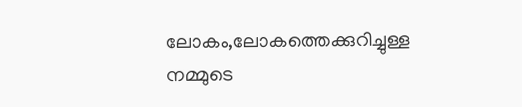ലോകം,ലോകത്തെക്കുറിച്ചുള്ള നമ്മുടെ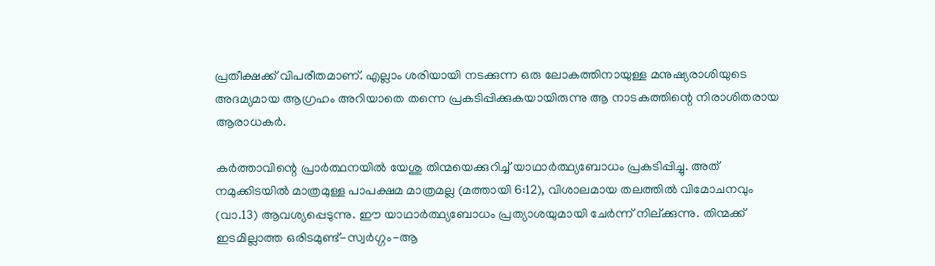പ്രതീക്ഷക്ക് വിപരീതമാണ്. എല്ലാം ശരിയായി നടക്കുന്ന ഒരു ലോകത്തിനായുള്ള മനുഷ്യരാശിയുടെ അദമ്യമായ ആഗ്രഹം അറിയാതെ തന്നെ പ്രകടിപ്പിക്കുകയായിരുന്നു ആ നാടകത്തിന്റെ നിരാശിതരായ ആരാധകർ.

കർത്താവിന്റെ പ്രാർത്ഥനയിൽ യേശു തിന്മയെക്കുറിച്ച് യാഥാർത്ഥ്യബോധം പ്രകടിപ്പിച്ചു. അത് നമുക്കിടയിൽ മാത്രമുള്ള പാപക്ഷമ മാത്രമല്ല (മത്തായി 6:12), വിശാലമായ തലത്തിൽ വിമോചനവും (വാ.13) ആവശ്യപ്പെടുന്നു. ഈ യാഥാർത്ഥ്യബോധം പ്രത്യാശയുമായി ചേർന്ന് നില്ക്കുന്നു. തിന്മക്ക് ഇടമില്ലാത്ത ഒരിടമുണ്ട്-സ്വർഗ്ഗം-ആ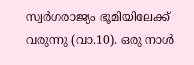സ്വർഗരാജ്യം ഭൂമിയിലേക്ക് വരുന്നു (വാ.10). ഒരു നാൾ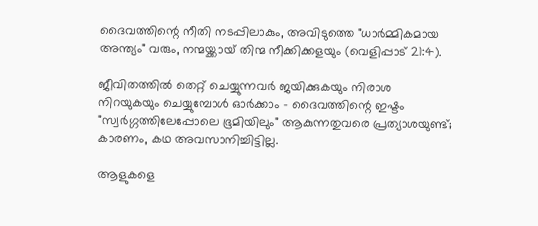ദൈവത്തിന്റെ നീതി നടപ്പിലാകും, അവിടുത്തെ "ധാർമ്മികമായ അന്ത്യം" വരും, നന്മയ്ക്കായ് തിന്മ നീക്കിക്കളയും (വെളിപ്പാട് 21:4).

ജീവിതത്തിൽ തെറ്റ് ചെയ്യുന്നവർ ജയിക്കുകയും നിരാശ നിറയുകയും ചെയ്യുമ്പോൾ ഓർക്കാം - ദൈവത്തിന്റെ ഇഷ്ടം "സ്വർഗ്ഗത്തിലേപ്പോലെ ഭൂമിയിലും" ആകുന്നതുവരെ പ്രത്യാശയുണ്ട്; കാരണം, കഥ അവസാനിച്ചിട്ടില്ല.

ആളുകളെ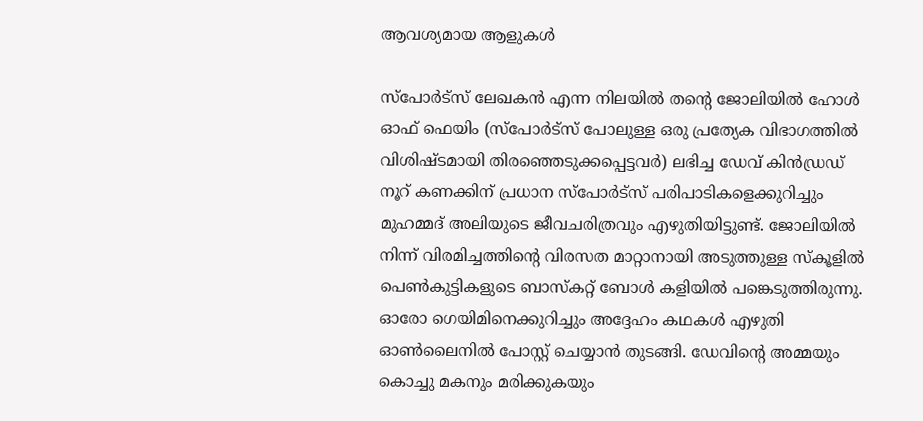ആവശ്യമായ ആളുകൾ

സ്പോർട്സ് ലേഖകൻ എന്ന നിലയിൽ തന്റെ ജോലിയിൽ ഹോൾ ഓഫ് ഫെയിം (സ്പോർട്സ് പോലുള്ള ഒരു പ്രത്യേക വിഭാഗത്തിൽ വിശിഷ്ടമായി തിരഞ്ഞെടുക്കപ്പെട്ടവർ) ലഭിച്ച ഡേവ് കിൻഡ്രഡ് നൂറ് കണക്കിന് പ്രധാന സ്പോർട്സ് പരിപാടികളെക്കുറിച്ചും മുഹമ്മദ് അലിയുടെ ജീവചരിത്രവും എഴുതിയിട്ടുണ്ട്. ജോലിയിൽ നിന്ന് വിരമിച്ചത്തിന്റെ വിരസത മാറ്റാനായി അടുത്തുള്ള സ്കൂളിൽ പെൺകുട്ടികളുടെ ബാസ്കറ്റ് ബോൾ കളിയിൽ പങ്കെടുത്തിരുന്നു. ഓരോ ഗെയിമിനെക്കുറിച്ചും അദ്ദേഹം കഥകൾ എഴുതി ഓൺലൈനിൽ പോസ്റ്റ് ചെയ്യാൻ തുടങ്ങി. ഡേവിന്റെ അമ്മയും കൊച്ചു മകനും മരിക്കുകയും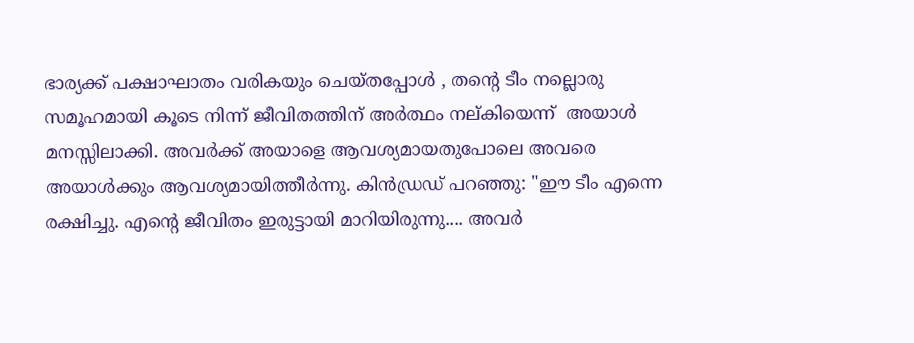ഭാര്യക്ക് പക്ഷാഘാതം വരികയും ചെയ്തപ്പോൾ , തന്റെ ടീം നല്ലൊരു സമൂഹമായി കൂടെ നിന്ന് ജീവിതത്തിന് അർത്ഥം നല്കിയെന്ന്  അയാൾ മനസ്സിലാക്കി. അവർക്ക് അയാളെ ആവശ്യമായതുപോലെ അവരെ അയാൾക്കും ആവശ്യമായിത്തീർന്നു. കിൻഡ്രഡ് പറഞ്ഞു: "ഈ ടീം എന്നെ രക്ഷിച്ചു. എന്റെ ജീവിതം ഇരുട്ടായി മാറിയിരുന്നു.... അവർ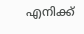എനിക്ക്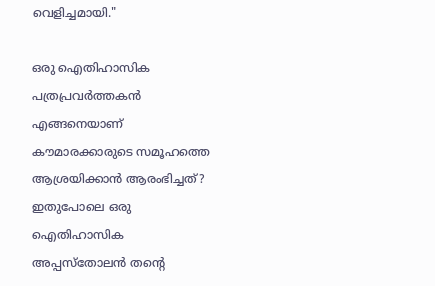വെളിച്ചമായി."

ഒരു ഐതിഹാസിക പത്രപ്രവർത്തകൻ എങ്ങനെയാണ് കൗമാരക്കാരുടെ സമൂഹത്തെ ആശ്രയിക്കാൻ ആരംഭിച്ചത്? ഇതുപോലെ ഒരു ഐതിഹാസിക അപ്പസ്തോലൻ തന്റെ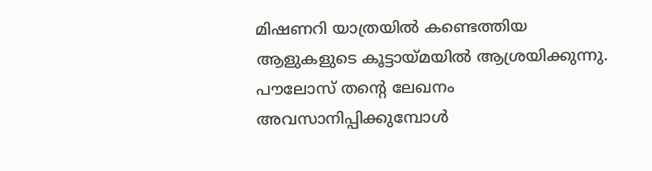മിഷണറി യാത്രയിൽ കണ്ടെത്തിയ ആളുകളുടെ കൂട്ടായ്മയിൽ ആശ്രയിക്കുന്നു. പൗലോസ് തന്റെ ലേഖനം അവസാനിപ്പിക്കുമ്പോൾ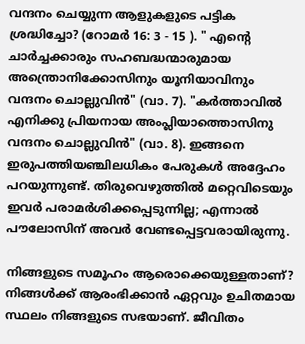വന്ദനം ചെയ്യുന്ന ആളുകളുടെ പട്ടിക ശ്രദ്ധിച്ചോ? (റോമർ 16: 3 - 15 ). " എന്റെ ചാർച്ചക്കാരും സഹബദ്ധന്മാരുമായ അന്ത്രൊനിക്കോസിനും യൂനിയാവിനും വന്ദനം ചൊല്ലുവിൻ" (വാ. 7). "കർത്താവിൽ എനിക്കു പ്രിയനായ അംപ്ലിയാത്തൊസിനു വന്ദനം ചൊല്ലുവിൻ" (വാ. 8). ഇങ്ങനെ ഇരുപത്തിയഞ്ചിലധികം പേരുകൾ അദ്ദേഹം പറയുന്നുണ്ട്. തിരുവെഴുത്തിൽ മറ്റെവിടെയും ഇവർ പരാമർശിക്കപ്പെടുന്നില്ല; എന്നാൽ പൗലോസിന് അവർ വേണ്ടപ്പെട്ടവരായിരുന്നു.

നിങ്ങളുടെ സമൂഹം ആരൊക്കെയുള്ളതാണ്? നിങ്ങൾക്ക് ആരംഭിക്കാൻ ഏറ്റവും ഉചിതമായ സ്ഥലം നിങ്ങളുടെ സഭയാണ്. ജീവിതം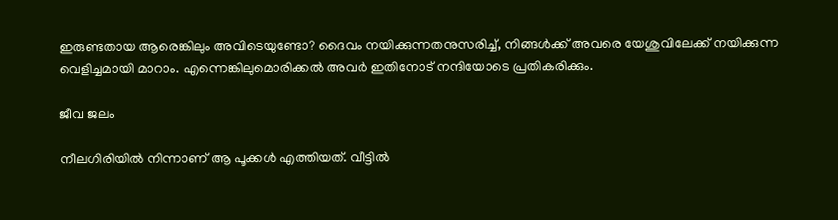ഇരുണ്ടതായ ആരെങ്കിലും അവിടെയുണ്ടോ? ദൈവം നയിക്കുന്നതനുസരിച്ച്, നിങ്ങൾക്ക് അവരെ യേശുവിലേക്ക് നയിക്കുന്ന വെളിച്ചമായി മാറാം. എന്നെങ്കിലുമൊരിക്കൽ അവർ ഇതിനോട് നന്ദിയോടെ പ്രതികരിക്കും.

ജീവ ജലം

നീലഗിരിയിൽ നിന്നാണ് ആ പൂക്കൾ എത്തിയത്. വീട്ടിൽ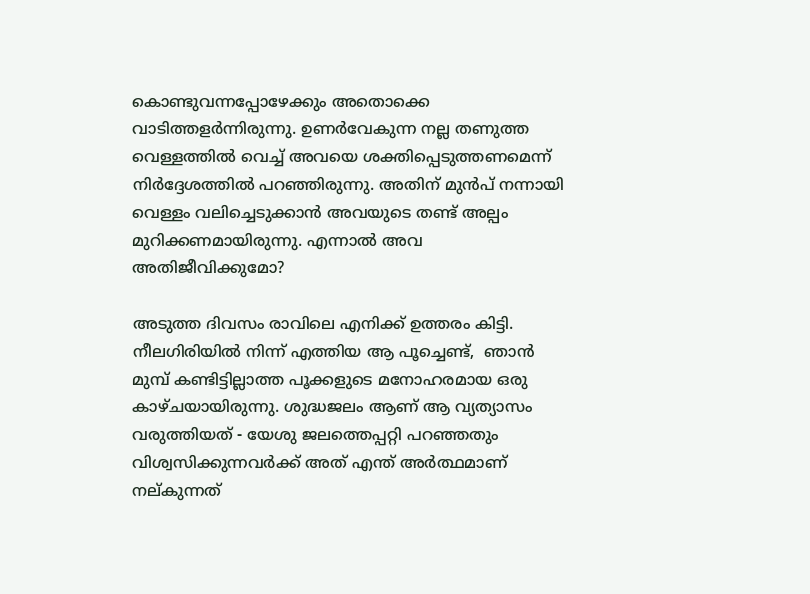കൊണ്ടുവന്നപ്പോഴേക്കും അതൊക്കെ വാടിത്തളർന്നിരുന്നു. ഉണർവേകുന്ന നല്ല തണുത്ത വെള്ളത്തിൽ വെച്ച് അവയെ ശക്തിപ്പെടുത്തണമെന്ന് നിർദ്ദേശത്തിൽ പറഞ്ഞിരുന്നു. അതിന് മുൻപ് നന്നായി വെള്ളം വലിച്ചെടുക്കാൻ അവയുടെ തണ്ട് അല്പം മുറിക്കണമായിരുന്നു. എന്നാൽ അവ അതിജീവിക്കുമോ?

അടുത്ത ദിവസം രാവിലെ എനിക്ക് ഉത്തരം കിട്ടി. നീലഗിരിയിൽ നിന്ന് എത്തിയ ആ പൂച്ചെണ്ട്,  ഞാൻ മുമ്പ് കണ്ടിട്ടില്ലാത്ത പൂക്കളുടെ മനോഹരമായ ഒരു കാഴ്ചയായിരുന്നു. ശുദ്ധജലം ആണ് ആ വ്യത്യാസം വരുത്തിയത് - യേശു ജലത്തെപ്പറ്റി പറഞ്ഞതും വിശ്വസിക്കുന്നവർക്ക് അത് എന്ത് അർത്ഥമാണ് നല്കുന്നത്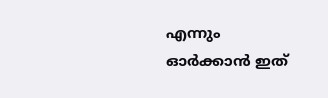എന്നും ഓർക്കാൻ ഇത്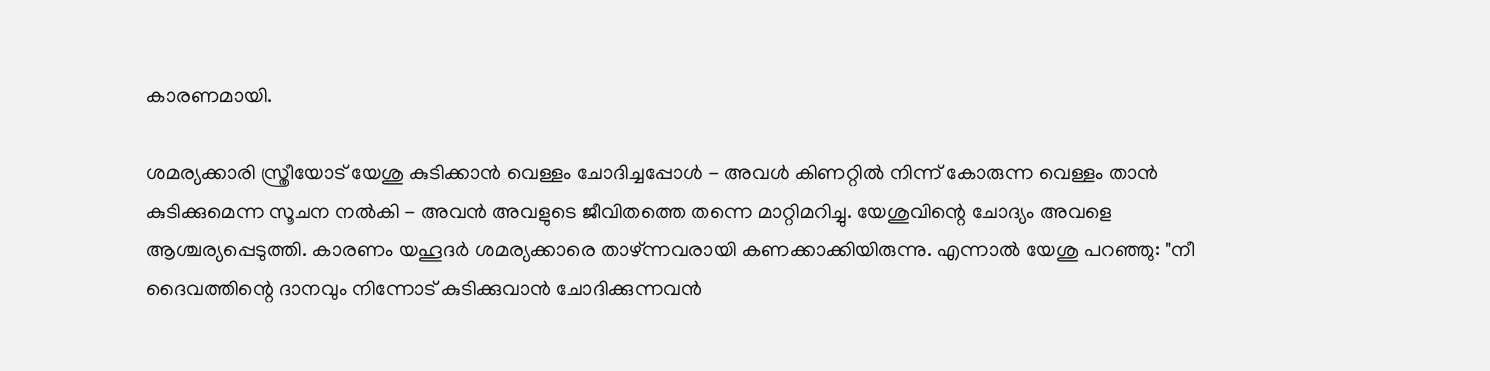കാരണമായി.

ശമര്യക്കാരി സ്ത്രീയോട് യേശു കുടിക്കാൻ വെള്ളം ചോദിച്ചപ്പോൾ - അവൾ കിണറ്റിൽ നിന്ന് കോരുന്ന വെള്ളം താൻ കുടിക്കുമെന്ന സൂചന നൽകി - അവൻ അവളുടെ ജീവിതത്തെ തന്നെ മാറ്റിമറിച്ചു. യേശുവിന്റെ ചോദ്യം അവളെ ആശ്ചര്യപ്പെടുത്തി. കാരണം യഹൂദർ ശമര്യക്കാരെ താഴ്ന്നവരായി കണക്കാക്കിയിരുന്നു. എന്നാൽ യേശു പറഞ്ഞു: "നീ ദൈവത്തിന്റെ ദാനവും നിന്നോട് കുടിക്കുവാൻ ചോദിക്കുന്നവൻ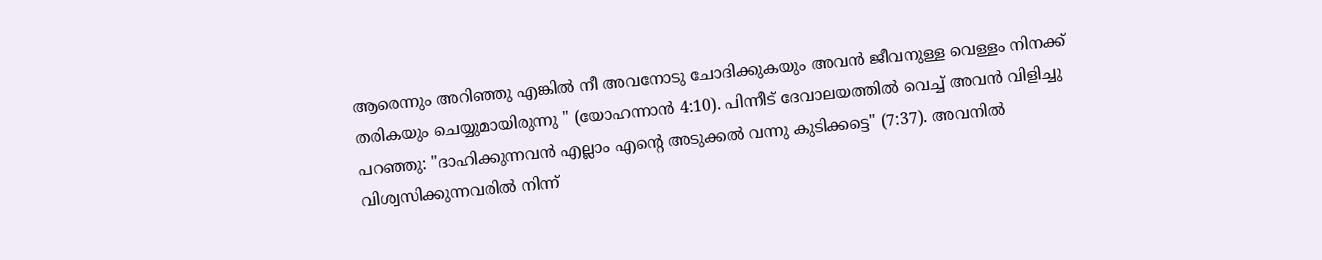ആരെന്നും അറിഞ്ഞു എങ്കിൽ നീ അവനോടു ചോദിക്കുകയും അവൻ ജീവനുള്ള വെള്ളം നിനക്ക് തരികയും ചെയ്യുമായിരുന്നു " (യോഹന്നാൻ 4:10). പിന്നീട് ദേവാലയത്തിൽ വെച്ച് അവൻ വിളിച്ചു പറഞ്ഞു: "ദാഹിക്കുന്നവൻ എല്ലാം എന്റെ അടുക്കൽ വന്നു കുടിക്കട്ടെ" (7:37). അവനിൽ വിശ്വസിക്കുന്നവരിൽ നിന്ന്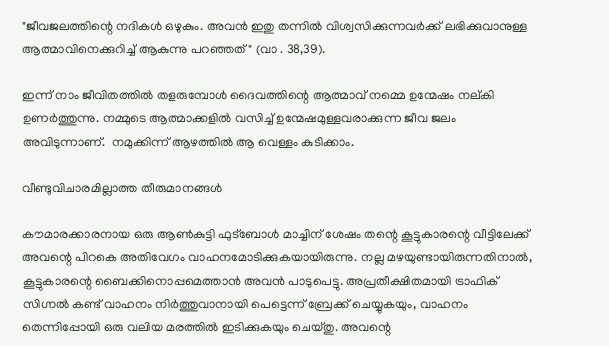"ജീവജലത്തിന്റെ നദികൾ ഒഴുകും. അവൻ ഇതു തന്നിൽ വിശ്വസിക്കുന്നവർക്ക് ലഭിക്കുവാനുള്ള ആത്മാവിനെക്കുറിച്ച് ആകുന്നു പറഞ്ഞത്" (വാ . 38,39).

ഇന്ന് നാം ജീവിതത്തിൽ തളരുമ്പോൾ ദൈവത്തിന്റെ ആത്മാവ് നമ്മെ ഉന്മേഷം നല്കി ഉണർത്തുന്നു. നമ്മുടെ ആത്മാക്കളിൽ വസിച്ച് ഉന്മേഷമുള്ളവരാക്കുന്ന ജീവ ജലം അവിടുന്നാണ്.  നമുക്കിന്ന് ആഴത്തിൽ ആ വെള്ളം കുടിക്കാം.

വീണ്ടുവിചാരമില്ലാത്ത തീരുമാനങ്ങൾ

കൗമാരക്കാരനായ ഒരു ആൺകുട്ടി ഫുട്ബോൾ മാച്ചിന് ശേഷം തന്റെ കൂട്ടുകാരന്റെ വീട്ടിലേക്ക് അവന്റെ പിറകെ അതിവേഗം വാഹനമോടിക്കുകയായിരുന്നു. നല്ല മഴയുണ്ടായിരുന്നതിനാൽ, കൂട്ടുകാരന്റെ ബൈക്കിനൊപ്പമെത്താൻ അവൻ പാടുപെട്ടു. അപ്രതീക്ഷിതമായി ട്രാഫിക് സിഗ്നൽ കണ്ട് വാഹനം നിർത്തുവാനായി പെട്ടെന്ന് ബ്രേക്ക് ചെയ്യുകയും, വാഹനം തെന്നിപ്പോയി ഒരു വലിയ മരത്തിൽ ഇടിക്കുകയും ചെയ്തു. അവന്റെ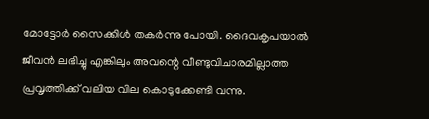മോട്ടോർ സൈക്കിൾ തകർന്നു പോയി. ദൈവകൃപയാൽ ജീവൻ ലഭിച്ചു എങ്കിലും അവന്റെ വീണ്ടുവിചാരമില്ലാത്ത പ്രവൃത്തിക്ക് വലിയ വില കൊടുക്കേണ്ടി വന്നു.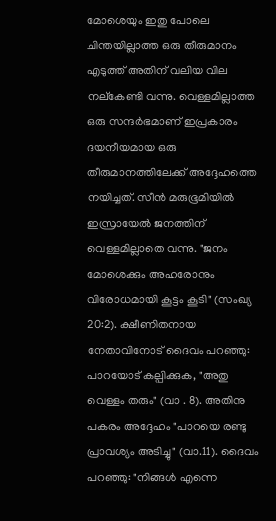മോശെയും ഇതു പോലെ ചിന്തയില്ലാത്ത ഒരു തീരുമാനം എടുത്ത് അതിന് വലിയ വില നല്കേണ്ടി വന്നു. വെള്ളമില്ലാത്ത ഒരു സന്ദർഭമാണ് ഇപ്രകാരം ദയനീയമായ ഒരു തീരുമാനത്തിലേക്ക് അദ്ദേഹത്തെ നയിച്ചത്. സീൻ മരുഭൂമിയിൽ ഇസ്രായേൽ ജനത്തിന് വെള്ളമില്ലാതെ വന്നു. "ജനം മോശെക്കും അഹരോനും വിരോധമായി കൂട്ടം കൂടി" (സംഖ്യ 20:2). ക്ഷീണിതനായ നേതാവിനോട് ദൈവം പറഞ്ഞു: പാറയോട് കല്പിക്കുക, "അതു വെള്ളം തരും" (വാ . 8). അതിനു പകരം അദ്ദേഹം "പാറയെ രണ്ടു പ്രാവശ്യം അടിച്ചു" (വാ.11). ദൈവം പറഞ്ഞു: "നിങ്ങൾ എന്നെ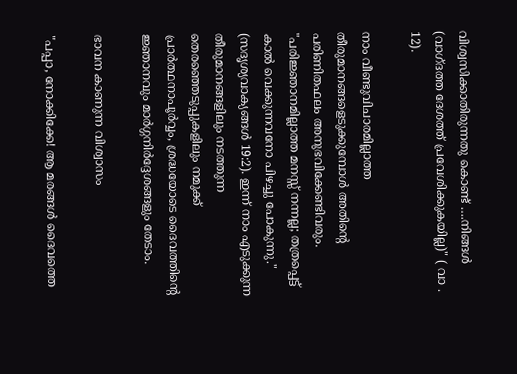വിശ്വസിക്കാതിരുന്നതു കൊണ്ട് ….നിങ്ങൾ (വാഗ്ദത്ത ദേശത്ത് പ്രവേശിക്കുകയില്ല)" ( വാ . 12).

നാം വീണ്ടുവിചാരമില്ലാത്ത തീരുമാനങ്ങളെടുക്കുമ്പോൾ അതിന്റെ പരിണിതഫലം അനുഭവിക്കേണ്ടിവരും. "പരിജ്ഞാനമില്ലാത്ത മനസ്സ് നന്നല്ല; തത്രപ്പെട്ട് കാൽ വെക്കുന്നവനോ പിഴച്ചു പോകുന്നു." (സദൃശ്യവാക്യങ്ങൾ 19:2). ഇന്ന് നാം എടുക്കുന്ന തീരുമാനങ്ങളിലും നടത്തുന്ന തെരഞ്ഞെടുപ്പുകളിലും നമുക്ക് പ്രാർത്ഥനാപൂർവ്വം, ശ്രദ്ധയോടെ ദൈവത്തിന്റെ ജ്ഞാനവും മാർഗ്ഗനിർദ്ദേശങ്ങളും തേടാം.

ഭാവന കാണുന്ന വിശ്വാസം

"പപ്പാ, നോക്കിക്കേ! ആ മരങ്ങൾ ദൈവത്തെ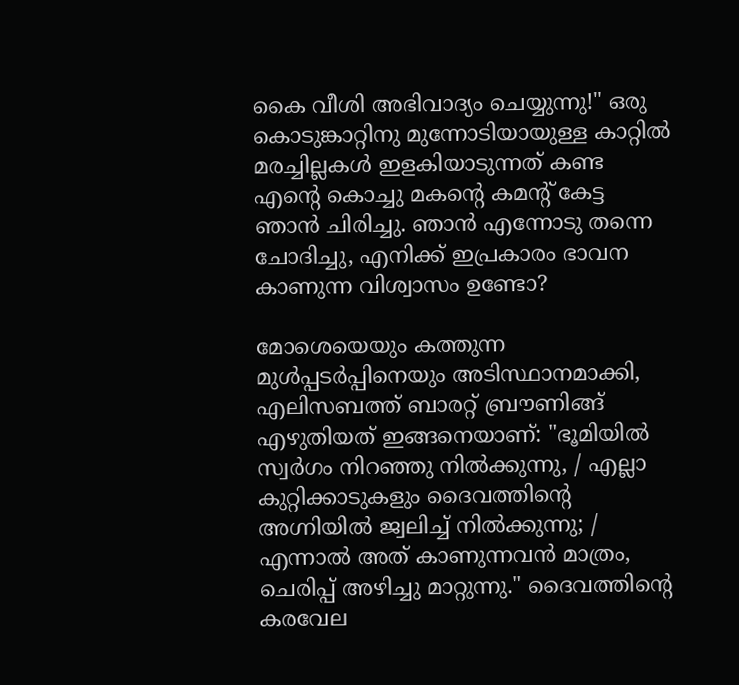കൈ വീശി അഭിവാദ്യം ചെയ്യുന്നു!" ഒരു കൊടുങ്കാറ്റിനു മുന്നോടിയായുള്ള കാറ്റിൽ മരച്ചില്ലകൾ ഇളകിയാടുന്നത് കണ്ട എന്റെ കൊച്ചു മകന്റെ കമന്റ് കേട്ട ഞാൻ ചിരിച്ചു. ഞാൻ എന്നോടു തന്നെ ചോദിച്ചു, എനിക്ക് ഇപ്രകാരം ഭാവന കാണുന്ന വിശ്വാസം ഉണ്ടോ?

മോശെയെയും കത്തുന്ന മുൾപ്പടർപ്പിനെയും അടിസ്ഥാനമാക്കി, എലിസബത്ത് ബാരറ്റ് ബ്രൗണിങ്ങ് എഴുതിയത് ഇങ്ങനെയാണ്: "ഭൂമിയിൽ സ്വർഗം നിറഞ്ഞു നിൽക്കുന്നു, / എല്ലാ കുറ്റിക്കാടുകളും ദൈവത്തിന്റെ അഗ്നിയിൽ ജ്വലിച്ച് നിൽക്കുന്നു; / എന്നാൽ അത് കാണുന്നവൻ മാത്രം, ചെരിപ്പ് അഴിച്ചു മാറ്റുന്നു." ദൈവത്തിന്റെ കരവേല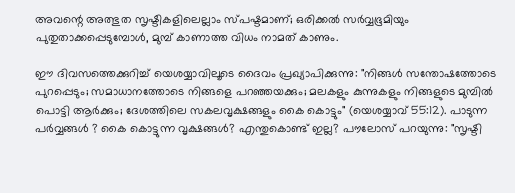അവന്റെ അത്ഭുത സൃഷ്ടികളിലെല്ലാം സ്പഷ്ടമാണ്; ഒരിക്കൽ സർവ്വഭൂമിയും പുതുതാക്കപ്പെടുമ്പോൾ, മുമ്പ് കാണാത്ത വിധം നാമത് കാണും.

ഈ ദിവസത്തെക്കുറിച്ച് യെശയ്യാവിലൂടെ ദൈവം പ്രഖ്യാപിക്കുന്നു: "നിങ്ങൾ സന്തോഷത്തോടെ പുറപ്പെടും; സമാധാനത്തോടെ നിങ്ങളെ പറഞ്ഞയക്കും; മലകളും കുന്നുകളും നിങ്ങളുടെ മുമ്പിൽ പൊട്ടി ആർക്കും; ദേശത്തിലെ സകലവൃക്ഷങ്ങളും കൈ കൊട്ടും" (യെശയ്യാവ് 55:12). പാടുന്ന പർവ്വങ്ങൾ ? കൈ കൊട്ടുന്ന വൃക്ഷങ്ങൾ? എന്തുകൊണ്ട് ഇല്ല? പൗലോസ് പറയുന്നു: "സൃഷ്ടി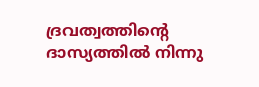ദ്രവത്വത്തിന്റെ ദാസ്യത്തിൽ നിന്നു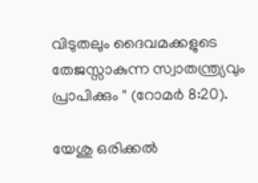വിടുതലും ദൈവമക്കളുടെ തേജസ്സാകുന്ന സ്വാതന്ത്ര്യവും പ്രാപിക്കും " (റോമർ 8:20).

യേശു ഒരിക്കൽ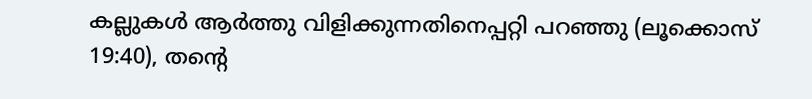കല്ലുകൾ ആർത്തു വിളിക്കുന്നതിനെപ്പറ്റി പറഞ്ഞു (ലൂക്കൊസ് 19:40), തന്റെ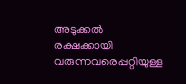അടുക്കൽ രക്ഷക്കായി വരുന്നവരെപ്പറ്റിയുള്ള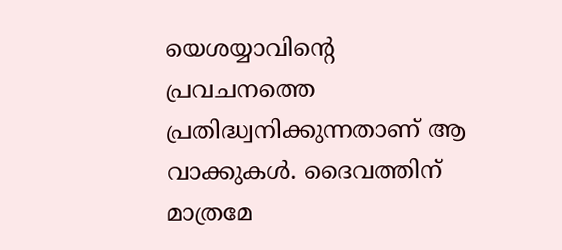യെശയ്യാവിന്റെ പ്രവചനത്തെ പ്രതിദ്ധ്വനിക്കുന്നതാണ് ആ വാക്കുകൾ. ദൈവത്തിന് മാത്രമേ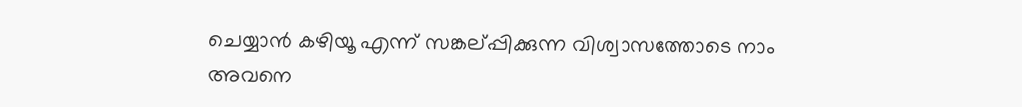ചെയ്യാൻ കഴിയൂ എന്ന് സങ്കല്പ്പിക്കുന്ന വിശ്വാസത്തോടെ നാം അവനെ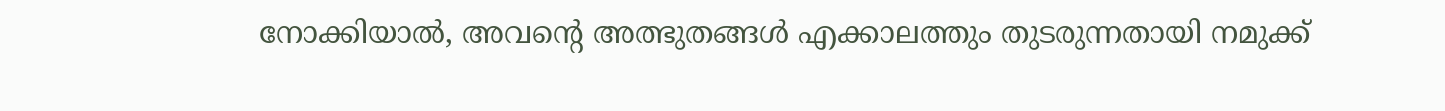നോക്കിയാൽ, അവന്റെ അത്ഭുതങ്ങൾ എക്കാലത്തും തുടരുന്നതായി നമുക്ക്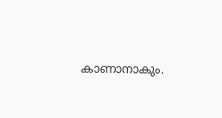കാണാനാകും.